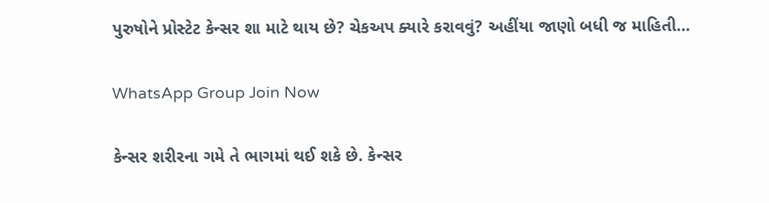પુરુષોને પ્રોસ્ટેટ કેન્સર શા માટે થાય છે? ચેકઅપ ક્યારે કરાવવું? અહીંયા જાણો બધી જ માહિતી…

WhatsApp Group Join Now

કેન્સર શરીરના ગમે તે ભાગમાં થઈ શકે છે. કેન્સર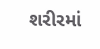શરીરમાં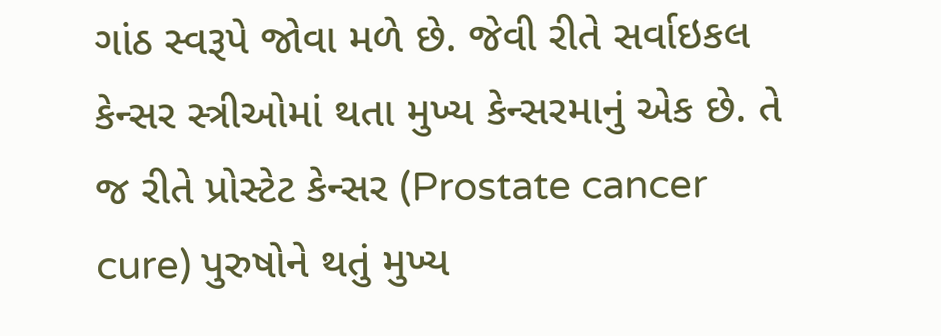ગાંઠ સ્વરૂપે જોવા મળે છે. જેવી રીતે સર્વાઇકલ કેન્સર સ્ત્રીઓમાં થતા મુખ્ય કેન્સરમાનું એક છે. તે જ રીતે પ્રોસ્ટેટ કેન્સર (Prostate cancer cure) પુરુષોને થતું મુખ્ય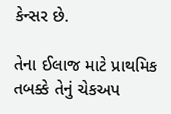કેન્સર છે.

તેના ઈલાજ માટે પ્રાથમિક તબક્કે તેનું ચેકઅપ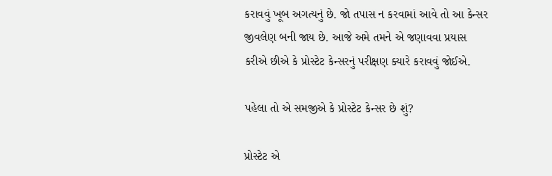કરાવવું ખૂબ અગત્યનું છે. જો તપાસ ન કરવામાં આવે તો આ કેન્સર જીવલેણ બની જાય છે. આજે અમે તમને એ જણાવવા પ્રયાસ કરીએ છીએ કે પ્રોસ્ટેટ કેન્સરનું પરીક્ષણ ક્યારે કરાવવું જોઈએ.

પહેલા તો એ સમજીએ કે પ્રોસ્ટેટ કેન્સર છે શું?

પ્રોસ્ટેટ એ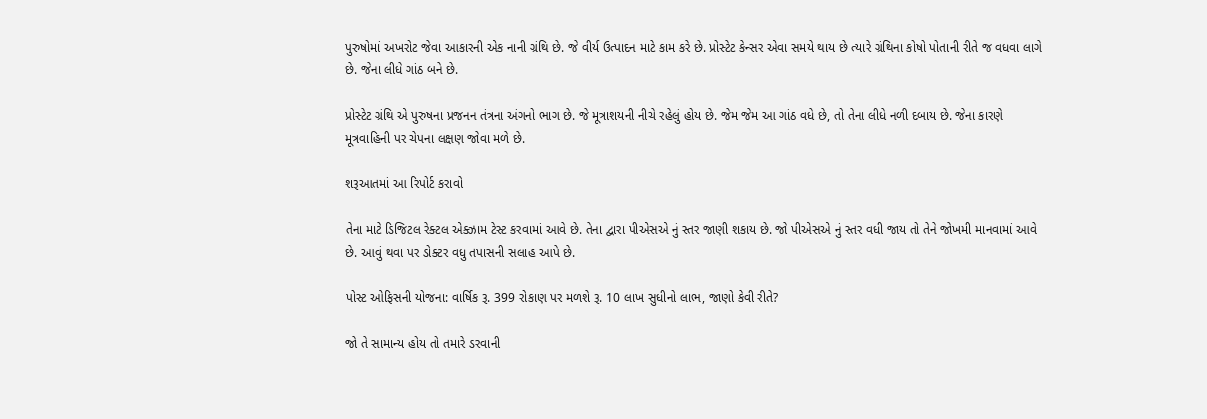પુરુષોમાં અખરોટ જેવા આકારની એક નાની ગ્રંથિ છે. જે વીર્ય ઉત્પાદન માટે કામ કરે છે. પ્રોસ્ટેટ કેન્સર એવા સમયે થાય છે ત્યારે ગ્રંથિના કોષો પોતાની રીતે જ વધવા લાગે છે. જેના લીધે ગાંઠ બને છે.

પ્રોસ્ટેટ ગ્રંથિ એ પુરુષના પ્રજનન તંત્રના અંગનો ભાગ છે. જે મૂત્રાશયની નીચે રહેલું હોય છે. જેમ જેમ આ ગાંઠ વધે છે, તો તેના લીધે નળી દબાય છે. જેના કારણે મૂત્રવાહિની પર ચેપના લક્ષણ જોવા મળે છે.

શરૂઆતમાં આ રિપોર્ટ કરાવો

તેના માટે ડિજિટલ રેક્ટલ એક્ઝામ ટેસ્ટ કરવામાં આવે છે. તેના દ્વારા પીએસએ નું સ્તર જાણી શકાય છે. જો પીએસએ નું સ્તર વધી જાય તો તેને જોખમી માનવામાં આવે છે. આવું થવા પર ડોક્ટર વધુ તપાસની સલાહ આપે છે.

પોસ્ટ ઓફિસની યોજના: વાર્ષિક રૂ. 399 રોકાણ પર મળશે રૂ. 10 લાખ સુધીનો લાભ, જાણો કેવી રીતે?

જો તે સામાન્ય હોય તો તમારે ડરવાની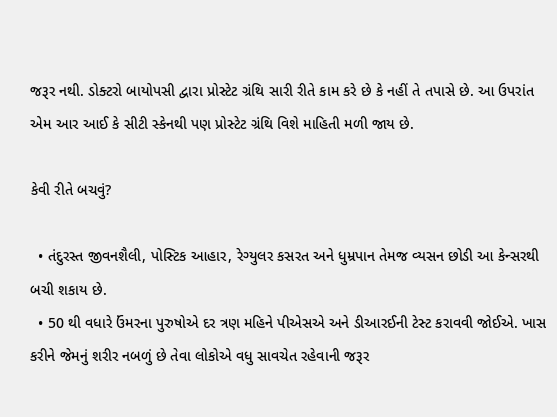જરૂર નથી. ડોક્ટરો બાયોપસી દ્વારા પ્રોસ્ટેટ ગ્રંથિ સારી રીતે કામ કરે છે કે નહીં તે તપાસે છે. આ ઉપરાંત એમ આર આઈ કે સીટી સ્કેનથી પણ પ્રોસ્ટેટ ગ્રંથિ વિશે માહિતી મળી જાય છે.

કેવી રીતે બચવું?

  • તંદુરસ્ત જીવનશૈલી, પોસ્ટિક આહાર, રેગ્યુલર કસરત અને ધુમ્રપાન તેમજ વ્યસન છોડી આ કેન્સરથી બચી શકાય છે.
  • 50 થી વધારે ઉંમરના પુરુષોએ દર ત્રણ મહિને પીએસએ અને ડીઆરઈની ટેસ્ટ કરાવવી જોઈએ. ખાસ કરીને જેમનું શરીર નબળું છે તેવા લોકોએ વધુ સાવચેત રહેવાની જરૂર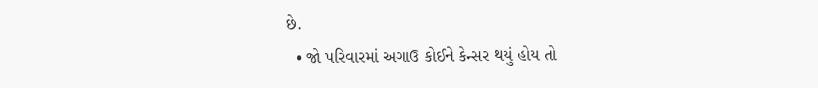છે.
  • જો પરિવારમાં અગાઉ કોઈને કેન્સર થયું હોય તો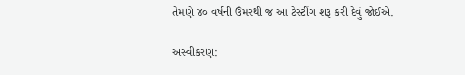તેમણે ૪૦ વર્ષની ઉંમરથી જ આ ટેસ્ટીંગ શરૂ કરી દેવું જોઈએ.

અસ્વીકરણ: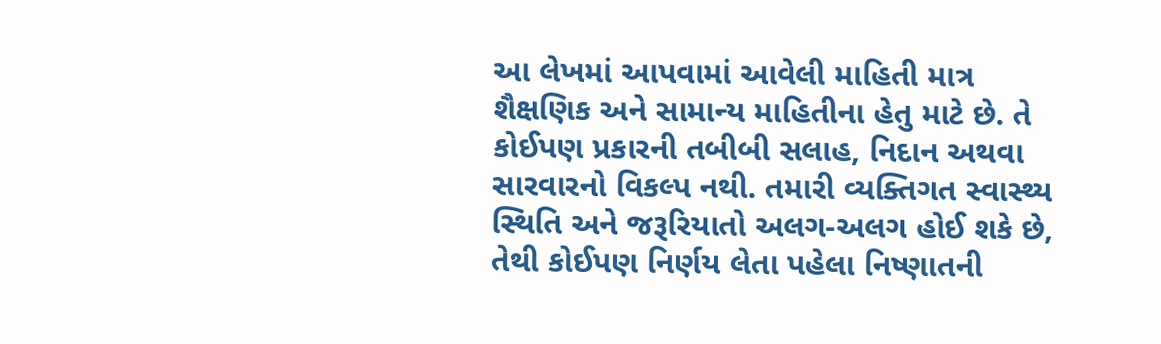આ લેખમાં આપવામાં આવેલી માહિતી માત્ર શૈક્ષણિક અને સામાન્ય માહિતીના હેતુ માટે છે. તે કોઈપણ પ્રકારની તબીબી સલાહ, નિદાન અથવા સારવારનો વિકલ્પ નથી. તમારી વ્યક્તિગત સ્વાસ્થ્ય સ્થિતિ અને જરૂરિયાતો અલગ-અલગ હોઈ શકે છે, તેથી કોઈપણ નિર્ણય લેતા પહેલા નિષ્ણાતની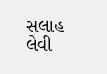સલાહ લેવી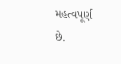મહત્વપૂર્ણ છે.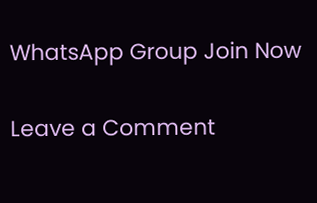WhatsApp Group Join Now

Leave a Comment